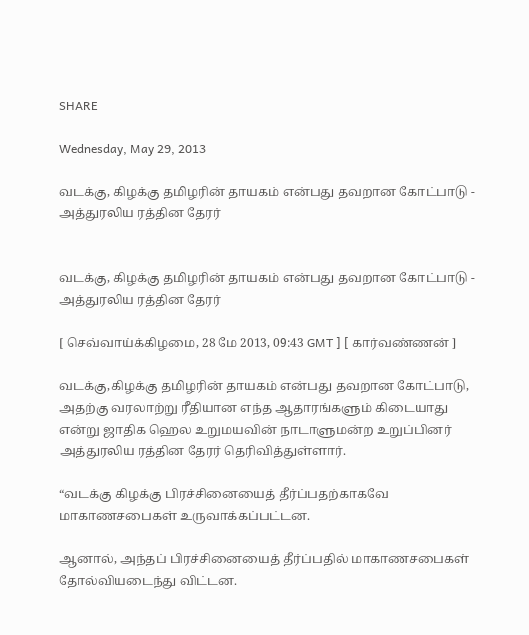SHARE

Wednesday, May 29, 2013

வடக்கு, கிழக்கு தமிழரின் தாயகம் என்பது தவறான கோட்பாடு - அத்துரலிய ரத்தின தேரர்


வடக்கு, கிழக்கு தமிழரின் தாயகம் என்பது தவறான கோட்பாடு - அத்துரலிய ரத்தின தேரர்

[ செவ்வாய்க்கிழமை, 28 மே 2013, 09:43 GMT ] [ கார்வண்ணன் ]

வடக்கு,கிழக்கு தமிழரின் தாயகம் என்பது தவறான கோட்பாடு, அதற்கு வரலாற்று ரீதியான எந்த ஆதாரங்களும் கிடையாது என்று ஜாதிக ஹெல உறுமயவின் நாடாளுமன்ற உறுப்பினர் அத்துரலிய ரத்தின தேரர் தெரிவித்துள்ளார்.

“வடக்கு கிழக்கு பிரச்சினையைத் தீர்ப்பதற்காகவே மாகாணசபைகள் உருவாக்கப்பட்டன.

ஆனால், அந்தப் பிரச்சினையைத் தீர்ப்பதில் மாகாணசபைகள் தோல்வியடைந்து விட்டன.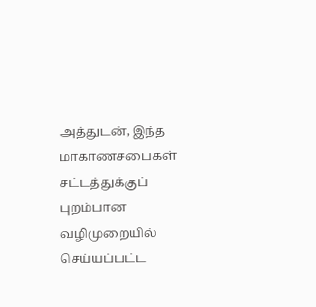அத்துடன், இந்த மாகாணசபைகள் சட்டத்துக்குப் புறம்பான வழிமுறையில் செய்யப்பட்ட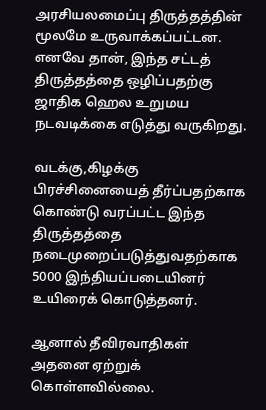அரசியலமைப்பு திருத்தத்தின் மூலமே உருவாக்கப்பட்டன.
எனவே தான், இந்த சட்டத் திருத்தத்தை ஒழிப்பதற்கு ஜாதிக ஹெல உறுமய நடவடிக்கை எடுத்து வருகிறது.

வடக்கு,கிழக்கு பிரச்சினையைத் தீர்ப்பதற்காக கொண்டு வரப்பட்ட இந்த திருத்தத்தை நடைமுறைப்படுத்துவதற்காக 5000 இந்தியப்படையினர் உயிரைக் கொடுத்தனர்.

ஆனால் தீவிரவாதிகள் அதனை ஏற்றுக் கொள்ளவில்லை.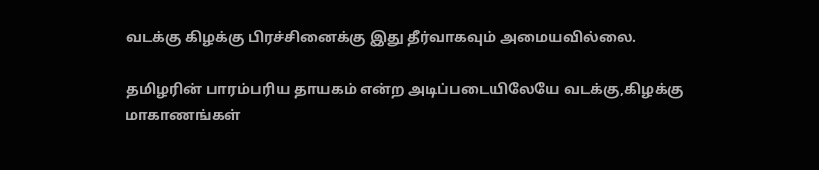வடக்கு கிழக்கு பிரச்சினைக்கு இது தீர்வாகவும் அமையவில்லை.

தமிழரின் பாரம்பரிய தாயகம் என்ற அடிப்படையிலேயே வடக்கு,கிழக்கு மாகாணங்கள்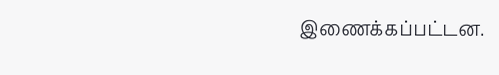இணைக்கப்பட்டன.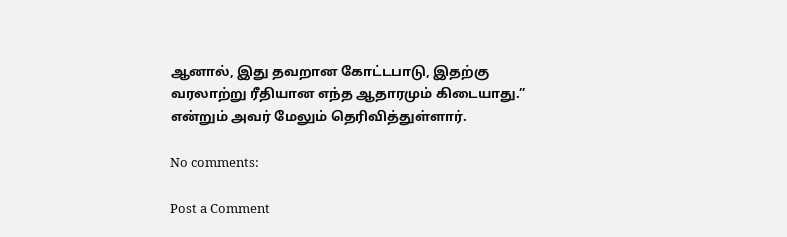ஆனால், இது தவறான கோட்டபாடு, இதற்கு வரலாற்று ரீதியான எந்த ஆதாரமும் கிடையாது.” என்றும் அவர் மேலும் தெரிவித்துள்ளார்.

No comments:

Post a Comment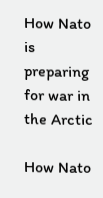How Nato is preparing for war in the Arctic

How Nato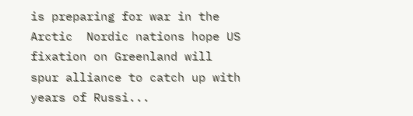is preparing for war in the Arctic  Nordic nations hope US fixation on Greenland will spur alliance to catch up with years of Russi...